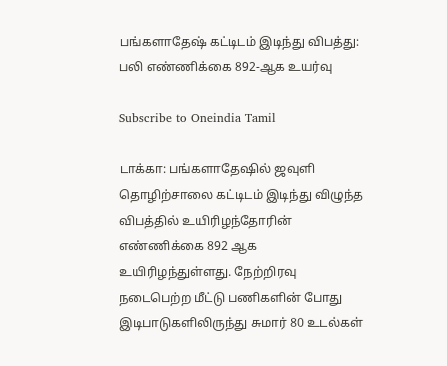பங்களாதேஷ் கட்டிடம் இடிந்து விபத்து: பலி எண்ணிக்கை 892-ஆக உயர்வு

Subscribe to Oneindia Tamil

டாக்கா: பங்களாதேஷில் ஜவுளி தொழிற்சாலை கட்டிடம் இடிந்து விழுந்த விபத்தில் உயிரிழந்தோரின் எண்ணிக்கை 892 ஆக உயிரிழந்துள்ளது. நேற்றிரவு நடைபெற்ற மீட்டு பணிகளின் போது இடிபாடுகளிலிருந்து சுமார் 80 உடல்கள்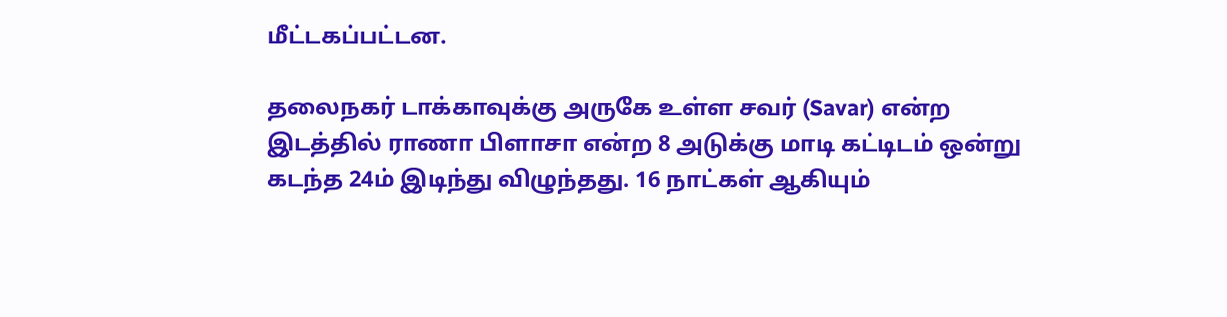மீட்டகப்பட்டன.

தலைநகர் டாக்காவுக்கு அருகே உள்ள சவர் (Savar) என்ற இடத்தில் ராணா பிளாசா என்ற 8 அடுக்கு மாடி கட்டிடம் ஒன்று கடந்த 24ம் இடிந்து விழுந்தது. 16 நாட்கள் ஆகியும்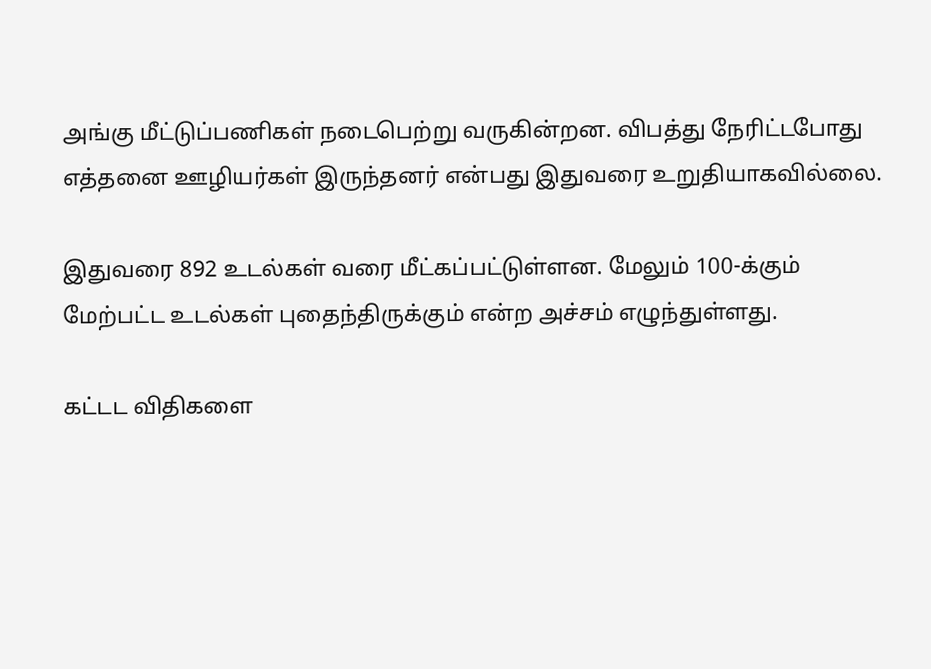அங்கு மீட்டுப்பணிகள் நடைபெற்று வருகின்றன. விபத்து நேரிட்டபோது எத்தனை ஊழியர்கள் இருந்தனர் என்பது இதுவரை உறுதியாகவில்லை.

இதுவரை 892 உடல்கள் வரை மீட்கப்பட்டுள்ளன. மேலும் 100-க்கும் மேற்பட்ட உடல்கள் புதைந்திருக்கும் என்ற அச்சம் எழுந்துள்ளது.

கட்டட விதிகளை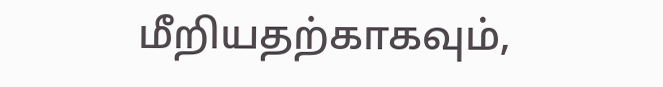மீறியதற்காகவும்,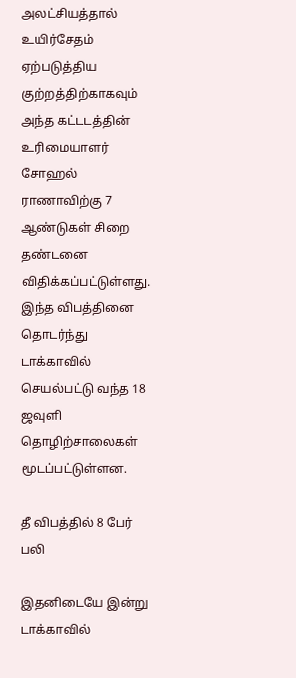அலட்சியத்தால் உயிர்சேதம் ஏற்படுத்திய குற்றத்திற்காகவும் அந்த கட்டடத்தின் உரிமையாளர் சோஹல் ராணாவிற்கு 7 ஆண்டுகள் சிறை தண்டனை விதிக்கப்பட்டுள்ளது. இந்த விபத்தினை தொடர்ந்து டாக்காவில் செயல்பட்டு வந்த 18 ஜவுளி தொழிற்சாலைகள் மூடப்பட்டுள்ளன.

தீ விபத்தில் 8 பேர் பலி

இதனிடையே இன்று டாக்காவில்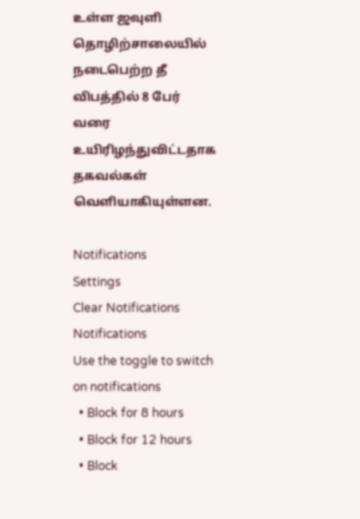உள்ள ஜவுளி தொழிற்சாலையில் நடைபெற்ற தீ விபத்தில் 8 பேர் வரை உயிரிழந்துவிட்டதாக தகவல்கள் வெளியாகியுள்ளன.

Notifications
Settings
Clear Notifications
Notifications
Use the toggle to switch on notifications
  • Block for 8 hours
  • Block for 12 hours
  • Block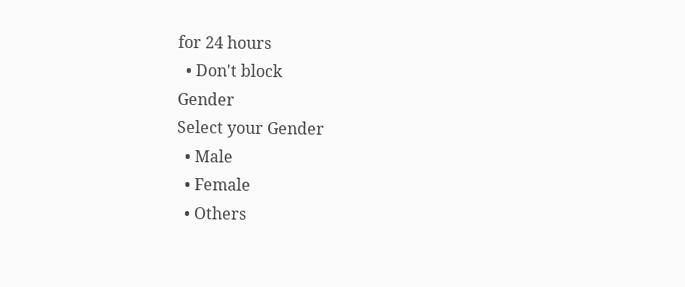for 24 hours
  • Don't block
Gender
Select your Gender
  • Male
  • Female
  • Others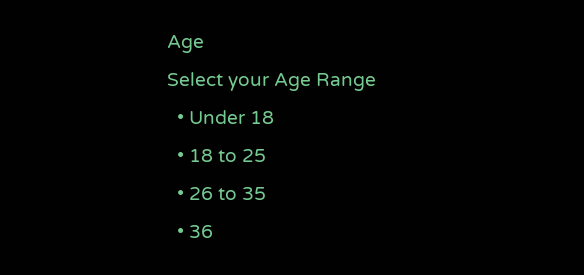Age
Select your Age Range
  • Under 18
  • 18 to 25
  • 26 to 35
  • 36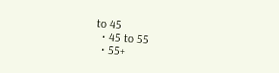to 45
  • 45 to 55
  • 55+